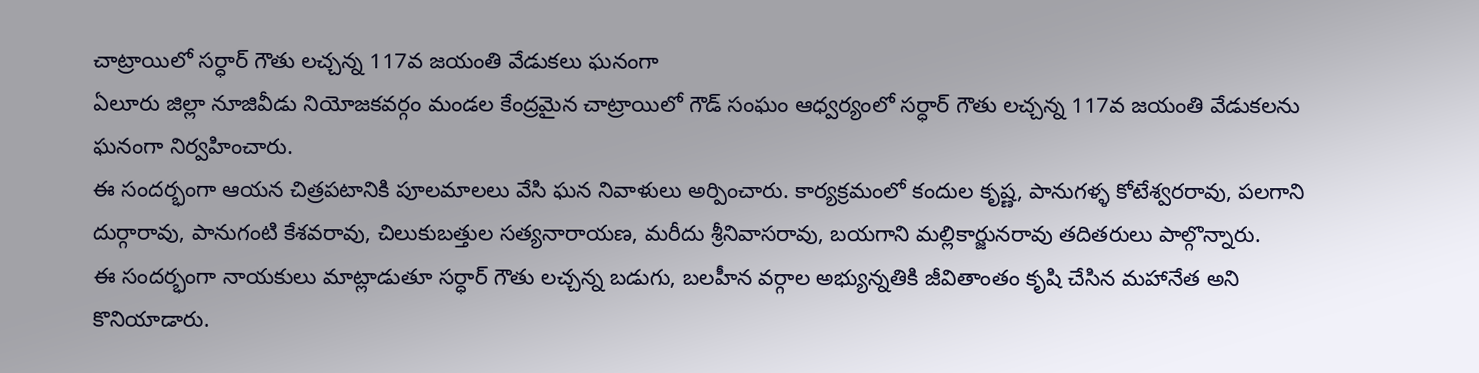చాట్రాయిలో సర్ధార్ గౌతు లచ్చన్న 117వ జయంతి వేడుకలు ఘనంగా
ఏలూరు జిల్లా నూజివీడు నియోజకవర్గం మండల కేంద్రమైన చాట్రాయిలో గౌడ్ సంఘం ఆధ్వర్యంలో సర్ధార్ గౌతు లచ్చన్న 117వ జయంతి వేడుకలను ఘనంగా నిర్వహించారు.
ఈ సందర్భంగా ఆయన చిత్రపటానికి పూలమాలలు వేసి ఘన నివాళులు అర్పించారు. కార్యక్రమంలో కందుల కృష్ణ, పానుగళ్ళ కోటేశ్వరరావు, పలగాని దుర్గారావు, పానుగంటి కేశవరావు, చిలుకుబత్తుల సత్యనారాయణ, మరీదు శ్రీనివాసరావు, బయగాని మల్లికార్జునరావు తదితరులు పాల్గొన్నారు.
ఈ సందర్భంగా నాయకులు మాట్లాడుతూ సర్ధార్ గౌతు లచ్చన్న బడుగు, బలహీన వర్గాల అభ్యున్నతికి జీవితాంతం కృషి చేసిన మహానేత అని కొనియాడారు.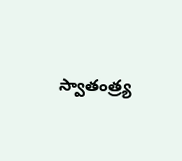స్వాతంత్ర్య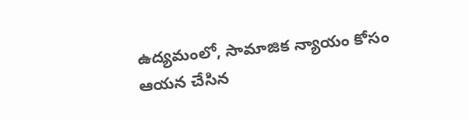ఉద్యమంలో, సామాజిక న్యాయం కోసం ఆయన చేసిన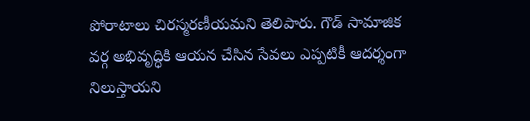పోరాటాలు చిరస్మరణీయమని తెలిపారు. గౌడ్ సామాజిక వర్గ అభివృద్ధికి ఆయన చేసిన సేవలు ఎప్పటికీ ఆదర్శంగా నిలుస్తాయని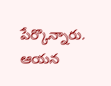పేర్కొన్నారు. ఆయన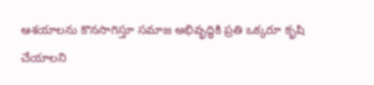ఆశయాలను కొనసాగిస్తూ సమాజ అభివృద్ధికి ప్రతి ఒక్కరూ కృషి చేయాలని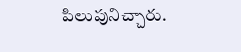పిలుపునిచ్చారు.